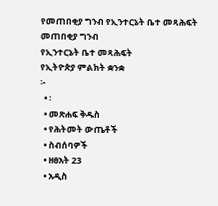የመጠበቂያ ግንብ የኢንተርኔት ቤተ መጻሕፍት
መጠበቂያ ግንብ
የኢንተርኔት ቤተ መጻሕፍት
የኢትዮጵያ ምልክት ቋንቋ
፦
  • ፡
  • መጽሐፍ ቅዱስ
  • የሕትመት ውጤቶች
  • ስብሰባዎች
  • ዘፀአት 23
  • አዲስ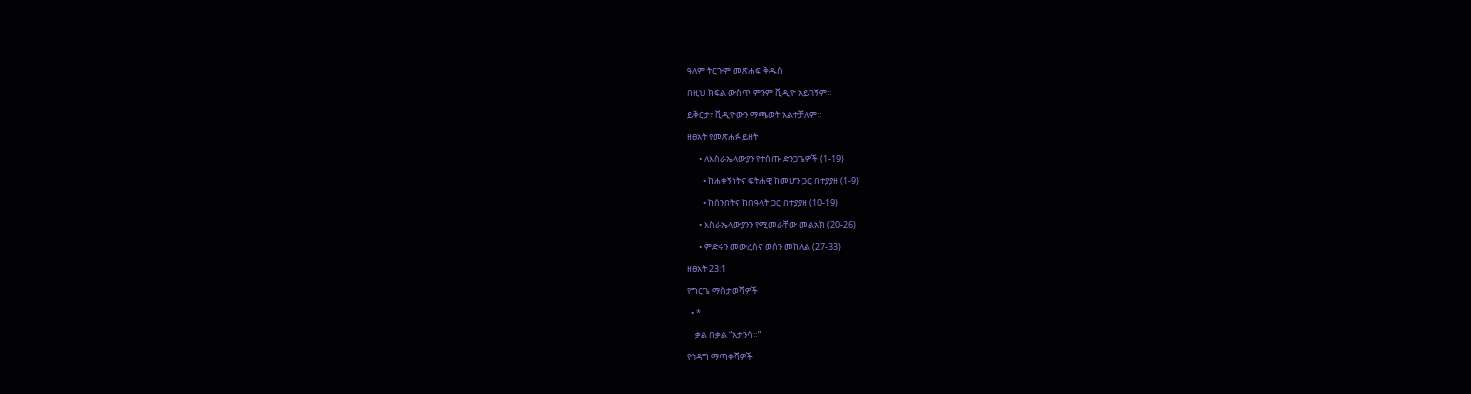ዓለም ትርጉም መጽሐፍ ቅዱስ

በዚህ ክፍል ውስጥ ምንም ቪዲዮ አይገኝም።

ይቅርታ፣ ቪዲዮውን ማጫወት አልተቻለም።

ዘፀአት የመጽሐፉ ይዘት

      • ለእስራኤላውያን የተሰጡ ድንጋጌዎች (1-19)

        • ከሐቀኝነትና ፍትሐዊ ከመሆን ጋር በተያያዘ (1-9)

        • ከሰንበትና ከበዓላት ጋር በተያያዘ (10-19)

      • እስራኤላውያንን የሚመራቸው መልአክ (20-26)

      • ምድሩን መውረስና ወሰን መከለል (27-33)

ዘፀአት 23:1

የግርጌ ማስታወሻዎች

  • *

    ቃል በቃል “አታንሳ።”

የኅዳግ ማጣቀሻዎች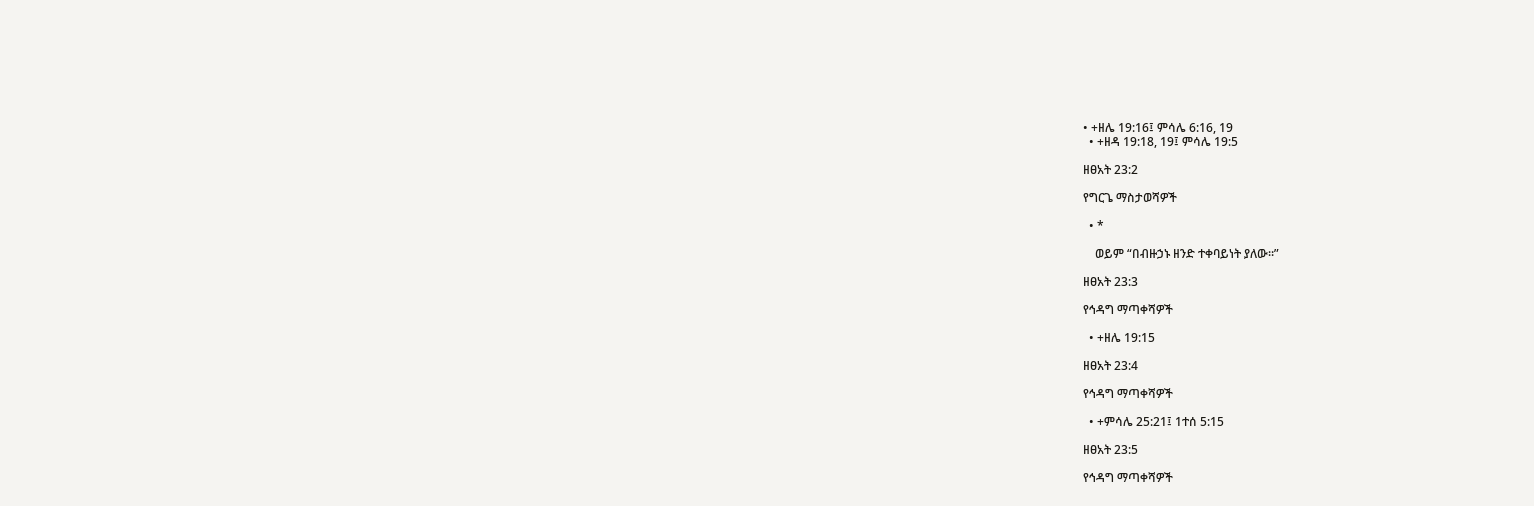• +ዘሌ 19:16፤ ምሳሌ 6:16, 19
  • +ዘዳ 19:18, 19፤ ምሳሌ 19:5

ዘፀአት 23:2

የግርጌ ማስታወሻዎች

  • *

    ወይም “በብዙኃኑ ዘንድ ተቀባይነት ያለው።”

ዘፀአት 23:3

የኅዳግ ማጣቀሻዎች

  • +ዘሌ 19:15

ዘፀአት 23:4

የኅዳግ ማጣቀሻዎች

  • +ምሳሌ 25:21፤ 1ተሰ 5:15

ዘፀአት 23:5

የኅዳግ ማጣቀሻዎች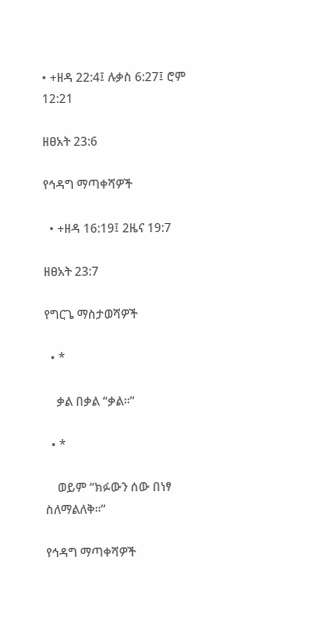• +ዘዳ 22:4፤ ሉቃስ 6:27፤ ሮም 12:21

ዘፀአት 23:6

የኅዳግ ማጣቀሻዎች

  • +ዘዳ 16:19፤ 2ዜና 19:7

ዘፀአት 23:7

የግርጌ ማስታወሻዎች

  • *

    ቃል በቃል “ቃል።”

  • *

    ወይም “ክፉውን ሰው በነፃ ስለማልለቅ።”

የኅዳግ ማጣቀሻዎች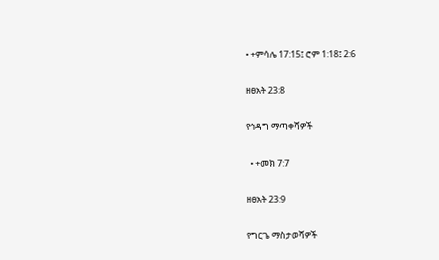• +ምሳሌ 17:15፤ ሮም 1:18፤ 2:6

ዘፀአት 23:8

የኅዳግ ማጣቀሻዎች

  • +መክ 7:7

ዘፀአት 23:9

የግርጌ ማስታወሻዎች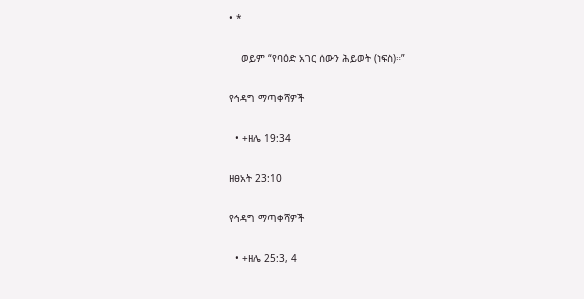• *

    ወይም “የባዕድ አገር ሰውን ሕይወት (ነፍስ)።”

የኅዳግ ማጣቀሻዎች

  • +ዘሌ 19:34

ዘፀአት 23:10

የኅዳግ ማጣቀሻዎች

  • +ዘሌ 25:3, 4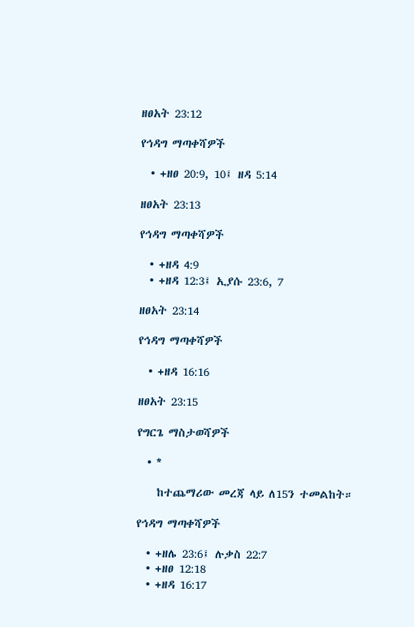ዘፀአት 23:12

የኅዳግ ማጣቀሻዎች

  • +ዘፀ 20:9, 10፤ ዘዳ 5:14

ዘፀአት 23:13

የኅዳግ ማጣቀሻዎች

  • +ዘዳ 4:9
  • +ዘዳ 12:3፤ ኢያሱ 23:6, 7

ዘፀአት 23:14

የኅዳግ ማጣቀሻዎች

  • +ዘዳ 16:16

ዘፀአት 23:15

የግርጌ ማስታወሻዎች

  • *

    ከተጨማሪው መረጃ ላይ ለ15ን ተመልከት።

የኅዳግ ማጣቀሻዎች

  • +ዘሌ 23:6፤ ሉቃስ 22:7
  • +ዘፀ 12:18
  • +ዘዳ 16:17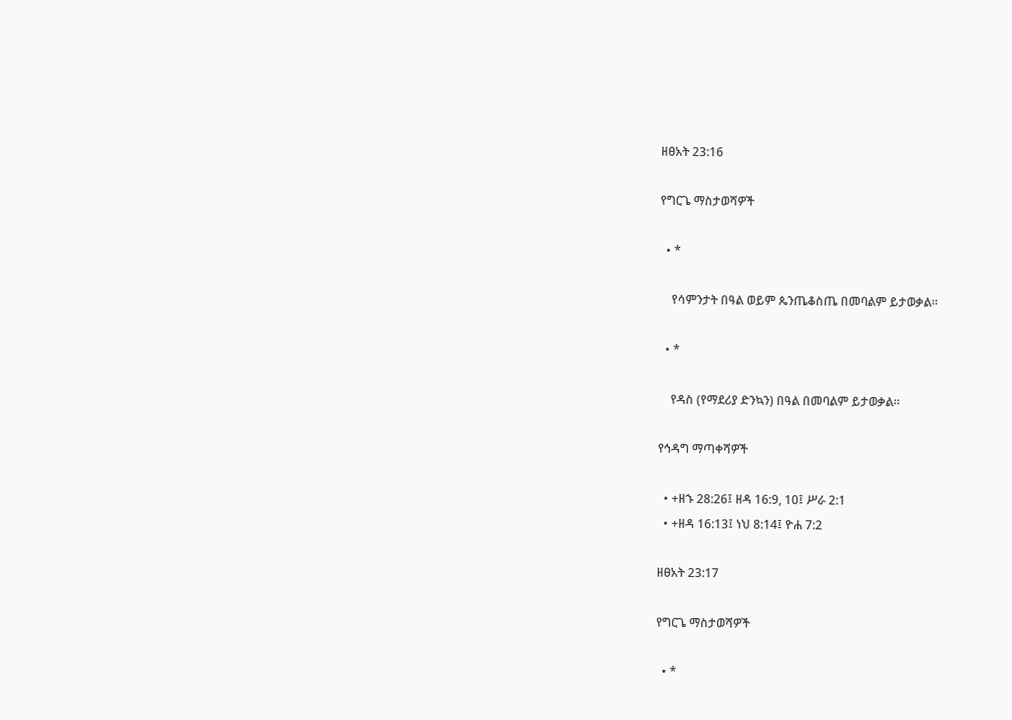ዘፀአት 23:16

የግርጌ ማስታወሻዎች

  • *

    የሳምንታት በዓል ወይም ጴንጤቆስጤ በመባልም ይታወቃል።

  • *

    የዳስ (የማደሪያ ድንኳን) በዓል በመባልም ይታወቃል።

የኅዳግ ማጣቀሻዎች

  • +ዘኁ 28:26፤ ዘዳ 16:9, 10፤ ሥራ 2:1
  • +ዘዳ 16:13፤ ነህ 8:14፤ ዮሐ 7:2

ዘፀአት 23:17

የግርጌ ማስታወሻዎች

  • *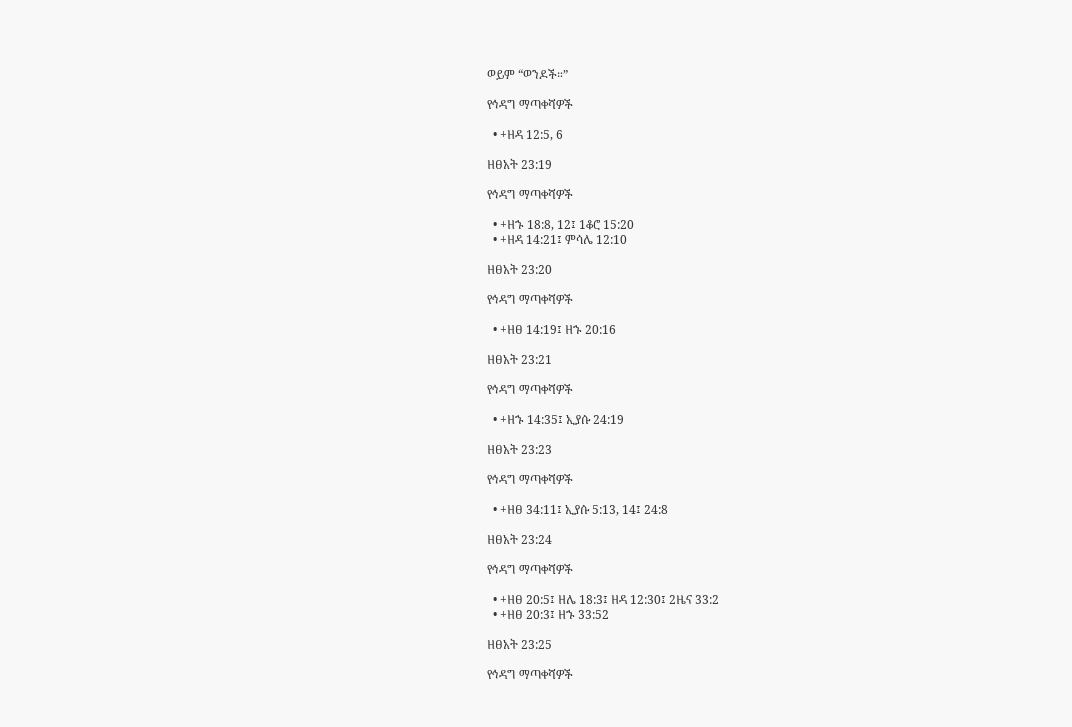ወይም “ወንዶች።”

የኅዳግ ማጣቀሻዎች

  • +ዘዳ 12:5, 6

ዘፀአት 23:19

የኅዳግ ማጣቀሻዎች

  • +ዘኁ 18:8, 12፤ 1ቆሮ 15:20
  • +ዘዳ 14:21፤ ምሳሌ 12:10

ዘፀአት 23:20

የኅዳግ ማጣቀሻዎች

  • +ዘፀ 14:19፤ ዘኁ 20:16

ዘፀአት 23:21

የኅዳግ ማጣቀሻዎች

  • +ዘኁ 14:35፤ ኢያሱ 24:19

ዘፀአት 23:23

የኅዳግ ማጣቀሻዎች

  • +ዘፀ 34:11፤ ኢያሱ 5:13, 14፤ 24:8

ዘፀአት 23:24

የኅዳግ ማጣቀሻዎች

  • +ዘፀ 20:5፤ ዘሌ 18:3፤ ዘዳ 12:30፤ 2ዜና 33:2
  • +ዘፀ 20:3፤ ዘኁ 33:52

ዘፀአት 23:25

የኅዳግ ማጣቀሻዎች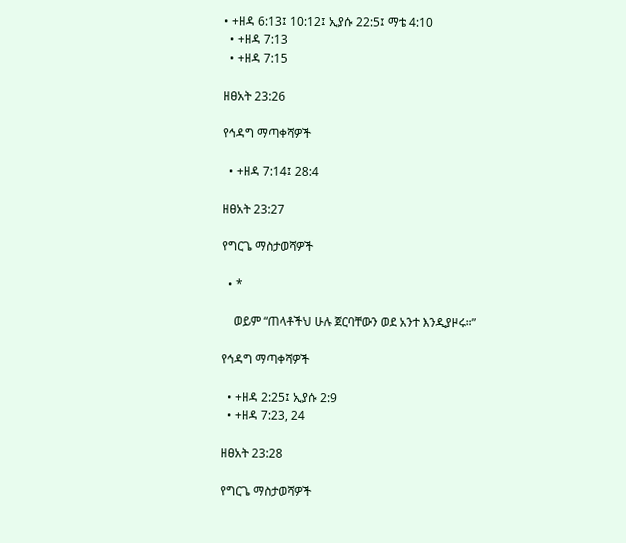• +ዘዳ 6:13፤ 10:12፤ ኢያሱ 22:5፤ ማቴ 4:10
  • +ዘዳ 7:13
  • +ዘዳ 7:15

ዘፀአት 23:26

የኅዳግ ማጣቀሻዎች

  • +ዘዳ 7:14፤ 28:4

ዘፀአት 23:27

የግርጌ ማስታወሻዎች

  • *

    ወይም “ጠላቶችህ ሁሉ ጀርባቸውን ወደ አንተ እንዲያዞሩ።”

የኅዳግ ማጣቀሻዎች

  • +ዘዳ 2:25፤ ኢያሱ 2:9
  • +ዘዳ 7:23, 24

ዘፀአት 23:28

የግርጌ ማስታወሻዎች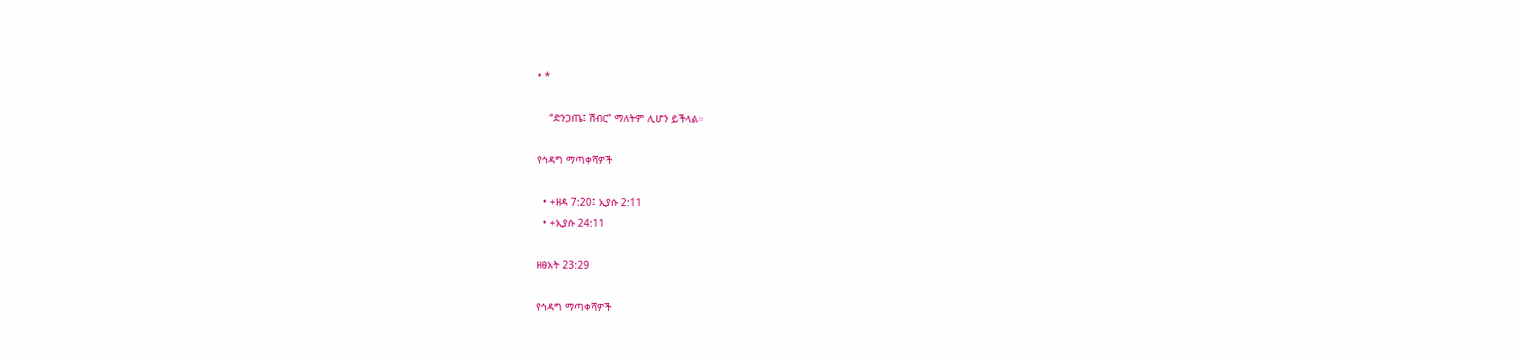• *

    “ድንጋጤ፤ ሽብር” ማለትም ሊሆን ይችላል።

የኅዳግ ማጣቀሻዎች

  • +ዘዳ 7:20፤ ኢያሱ 2:11
  • +ኢያሱ 24:11

ዘፀአት 23:29

የኅዳግ ማጣቀሻዎች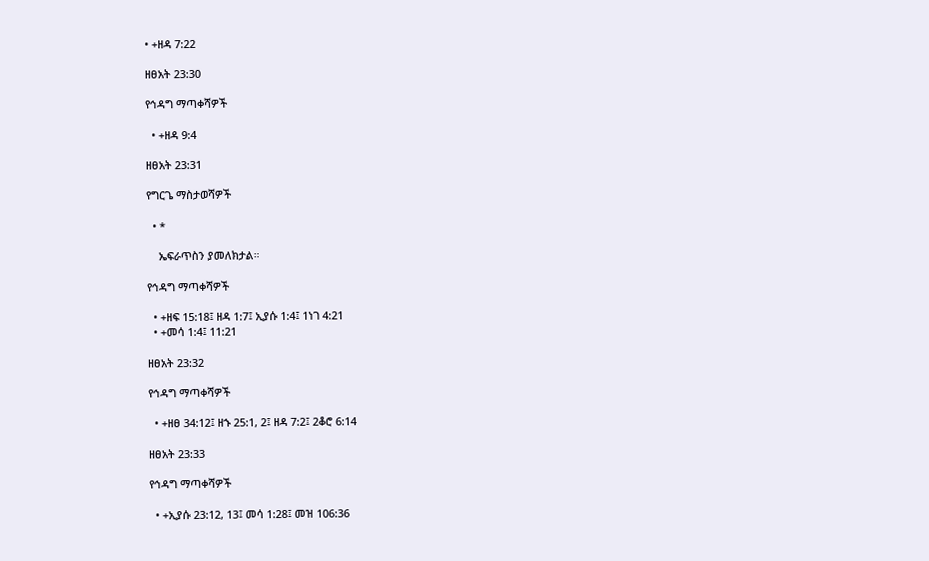• +ዘዳ 7:22

ዘፀአት 23:30

የኅዳግ ማጣቀሻዎች

  • +ዘዳ 9:4

ዘፀአት 23:31

የግርጌ ማስታወሻዎች

  • *

    ኤፍራጥስን ያመለክታል።

የኅዳግ ማጣቀሻዎች

  • +ዘፍ 15:18፤ ዘዳ 1:7፤ ኢያሱ 1:4፤ 1ነገ 4:21
  • +መሳ 1:4፤ 11:21

ዘፀአት 23:32

የኅዳግ ማጣቀሻዎች

  • +ዘፀ 34:12፤ ዘኁ 25:1, 2፤ ዘዳ 7:2፤ 2ቆሮ 6:14

ዘፀአት 23:33

የኅዳግ ማጣቀሻዎች

  • +ኢያሱ 23:12, 13፤ መሳ 1:28፤ መዝ 106:36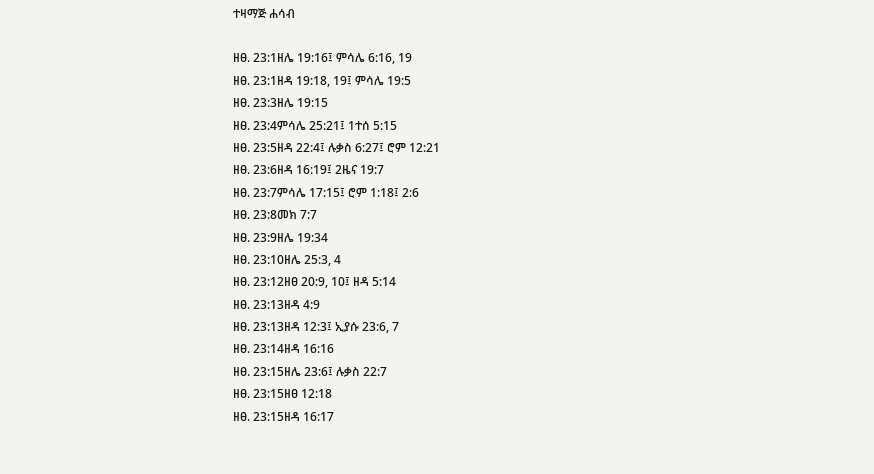ተዛማጅ ሐሳብ

ዘፀ. 23:1ዘሌ 19:16፤ ምሳሌ 6:16, 19
ዘፀ. 23:1ዘዳ 19:18, 19፤ ምሳሌ 19:5
ዘፀ. 23:3ዘሌ 19:15
ዘፀ. 23:4ምሳሌ 25:21፤ 1ተሰ 5:15
ዘፀ. 23:5ዘዳ 22:4፤ ሉቃስ 6:27፤ ሮም 12:21
ዘፀ. 23:6ዘዳ 16:19፤ 2ዜና 19:7
ዘፀ. 23:7ምሳሌ 17:15፤ ሮም 1:18፤ 2:6
ዘፀ. 23:8መክ 7:7
ዘፀ. 23:9ዘሌ 19:34
ዘፀ. 23:10ዘሌ 25:3, 4
ዘፀ. 23:12ዘፀ 20:9, 10፤ ዘዳ 5:14
ዘፀ. 23:13ዘዳ 4:9
ዘፀ. 23:13ዘዳ 12:3፤ ኢያሱ 23:6, 7
ዘፀ. 23:14ዘዳ 16:16
ዘፀ. 23:15ዘሌ 23:6፤ ሉቃስ 22:7
ዘፀ. 23:15ዘፀ 12:18
ዘፀ. 23:15ዘዳ 16:17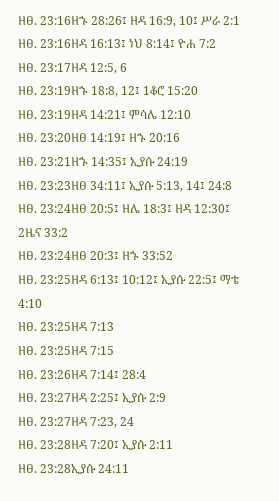ዘፀ. 23:16ዘኁ 28:26፤ ዘዳ 16:9, 10፤ ሥራ 2:1
ዘፀ. 23:16ዘዳ 16:13፤ ነህ 8:14፤ ዮሐ 7:2
ዘፀ. 23:17ዘዳ 12:5, 6
ዘፀ. 23:19ዘኁ 18:8, 12፤ 1ቆሮ 15:20
ዘፀ. 23:19ዘዳ 14:21፤ ምሳሌ 12:10
ዘፀ. 23:20ዘፀ 14:19፤ ዘኁ 20:16
ዘፀ. 23:21ዘኁ 14:35፤ ኢያሱ 24:19
ዘፀ. 23:23ዘፀ 34:11፤ ኢያሱ 5:13, 14፤ 24:8
ዘፀ. 23:24ዘፀ 20:5፤ ዘሌ 18:3፤ ዘዳ 12:30፤ 2ዜና 33:2
ዘፀ. 23:24ዘፀ 20:3፤ ዘኁ 33:52
ዘፀ. 23:25ዘዳ 6:13፤ 10:12፤ ኢያሱ 22:5፤ ማቴ 4:10
ዘፀ. 23:25ዘዳ 7:13
ዘፀ. 23:25ዘዳ 7:15
ዘፀ. 23:26ዘዳ 7:14፤ 28:4
ዘፀ. 23:27ዘዳ 2:25፤ ኢያሱ 2:9
ዘፀ. 23:27ዘዳ 7:23, 24
ዘፀ. 23:28ዘዳ 7:20፤ ኢያሱ 2:11
ዘፀ. 23:28ኢያሱ 24:11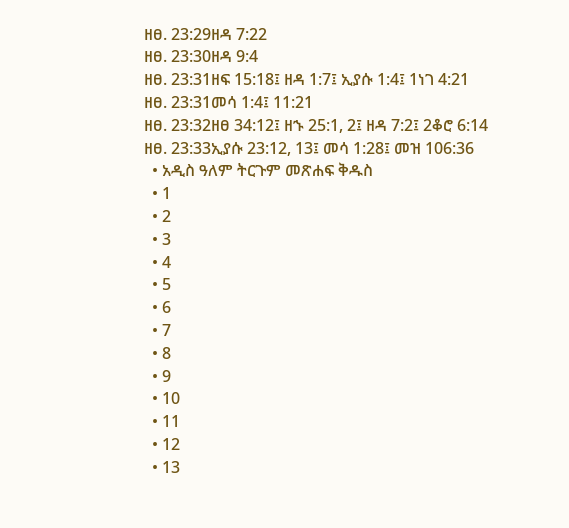ዘፀ. 23:29ዘዳ 7:22
ዘፀ. 23:30ዘዳ 9:4
ዘፀ. 23:31ዘፍ 15:18፤ ዘዳ 1:7፤ ኢያሱ 1:4፤ 1ነገ 4:21
ዘፀ. 23:31መሳ 1:4፤ 11:21
ዘፀ. 23:32ዘፀ 34:12፤ ዘኁ 25:1, 2፤ ዘዳ 7:2፤ 2ቆሮ 6:14
ዘፀ. 23:33ኢያሱ 23:12, 13፤ መሳ 1:28፤ መዝ 106:36
  • አዲስ ዓለም ትርጉም መጽሐፍ ቅዱስ
  • 1
  • 2
  • 3
  • 4
  • 5
  • 6
  • 7
  • 8
  • 9
  • 10
  • 11
  • 12
  • 13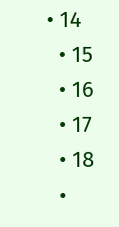• 14
  • 15
  • 16
  • 17
  • 18
  •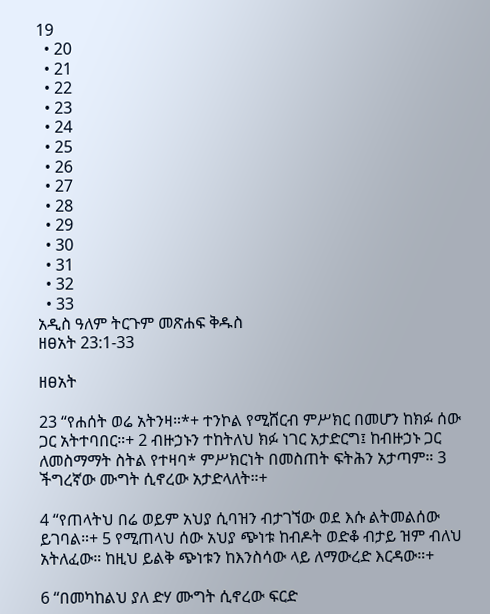19
  • 20
  • 21
  • 22
  • 23
  • 24
  • 25
  • 26
  • 27
  • 28
  • 29
  • 30
  • 31
  • 32
  • 33
አዲስ ዓለም ትርጉም መጽሐፍ ቅዱስ
ዘፀአት 23:1-33

ዘፀአት

23 “የሐሰት ወሬ አትንዛ።*+ ተንኮል የሚሸርብ ምሥክር በመሆን ከክፉ ሰው ጋር አትተባበር።+ 2 ብዙኃኑን ተከትለህ ክፉ ነገር አታድርግ፤ ከብዙኃኑ ጋር ለመስማማት ስትል የተዛባ* ምሥክርነት በመስጠት ፍትሕን አታጣም። 3 ችግረኛው ሙግት ሲኖረው አታድላለት።+

4 “የጠላትህ በሬ ወይም አህያ ሲባዝን ብታገኘው ወደ እሱ ልትመልሰው ይገባል።+ 5 የሚጠላህ ሰው አህያ ጭነቱ ከብዶት ወድቆ ብታይ ዝም ብለህ አትለፈው። ከዚህ ይልቅ ጭነቱን ከእንስሳው ላይ ለማውረድ እርዳው።+

6 “በመካከልህ ያለ ድሃ ሙግት ሲኖረው ፍርድ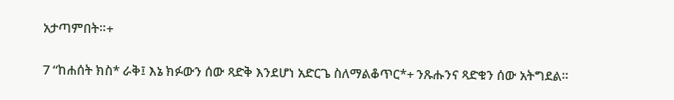አታጣምበት።+

7 “ከሐሰት ክስ* ራቅ፤ እኔ ክፉውን ሰው ጻድቅ እንደሆነ አድርጌ ስለማልቆጥር*+ ንጹሑንና ጻድቁን ሰው አትግደል።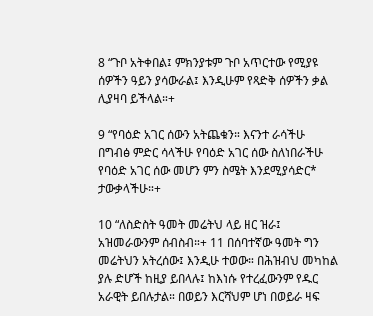8 “ጉቦ አትቀበል፤ ምክንያቱም ጉቦ አጥርተው የሚያዩ ሰዎችን ዓይን ያሳውራል፤ እንዲሁም የጻድቅ ሰዎችን ቃል ሊያዛባ ይችላል።+

9 “የባዕድ አገር ሰውን አትጨቁን። እናንተ ራሳችሁ በግብፅ ምድር ሳላችሁ የባዕድ አገር ሰው ስለነበራችሁ የባዕድ አገር ሰው መሆን ምን ስሜት እንደሚያሳድር* ታውቃላችሁ።+

10 “ለስድስት ዓመት መሬትህ ላይ ዘር ዝራ፤ አዝመራውንም ሰብስብ።+ 11 በሰባተኛው ዓመት ግን መሬትህን አትረሰው፤ እንዲሁ ተወው። በሕዝብህ መካከል ያሉ ድሆች ከዚያ ይበላሉ፤ ከእነሱ የተረፈውንም የዱር አራዊት ይበሉታል። በወይን እርሻህም ሆነ በወይራ ዛፍ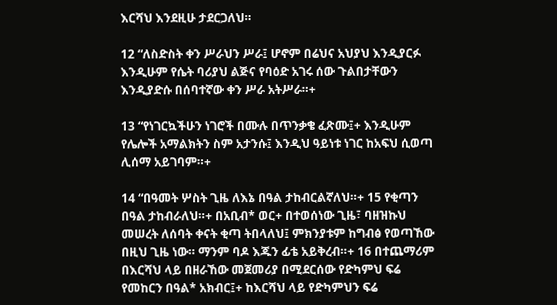እርሻህ እንደዚሁ ታደርጋለህ።

12 “ለስድስት ቀን ሥራህን ሥራ፤ ሆኖም በሬህና አህያህ እንዲያርፉ እንዲሁም የሴት ባሪያህ ልጅና የባዕድ አገሩ ሰው ጉልበታቸውን እንዲያድሱ በሰባተኛው ቀን ሥራ አትሥራ።+

13 “የነገርኳችሁን ነገሮች በሙሉ በጥንቃቄ ፈጽሙ፤+ እንዲሁም የሌሎች አማልክትን ስም አታንሱ፤ እንዲህ ዓይነቱ ነገር ከአፍህ ሲወጣ ሊሰማ አይገባም።+

14 “በዓመት ሦስት ጊዜ ለእኔ በዓል ታከብርልኛለህ።+ 15 የቂጣን በዓል ታከብራለህ።+ በአቢብ* ወር+ በተወሰነው ጊዜ፣ ባዘዝኩህ መሠረት ለሰባት ቀናት ቂጣ ትበላለህ፤ ምክንያቱም ከግብፅ የወጣኸው በዚህ ጊዜ ነው። ማንም ባዶ እጁን ፊቴ አይቅረብ።+ 16 በተጨማሪም በእርሻህ ላይ በዘራኸው መጀመሪያ በሚደርሰው የድካምህ ፍሬ የመከርን በዓል* አክብር፤+ ከእርሻህ ላይ የድካምህን ፍሬ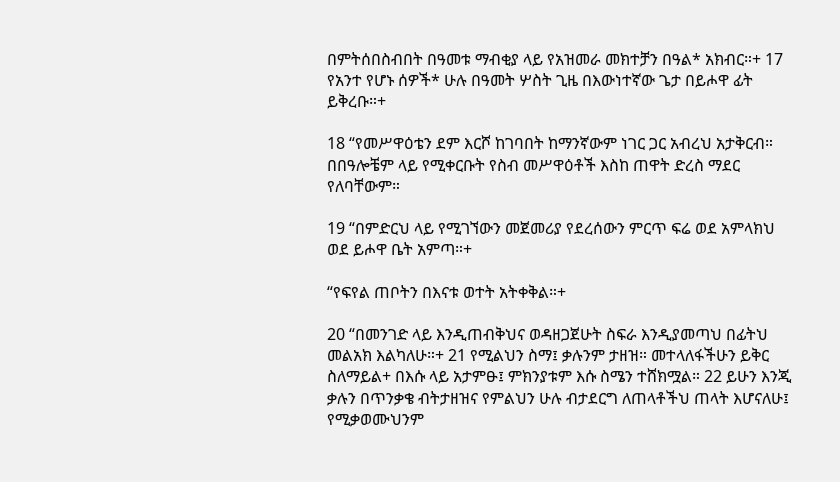በምትሰበስብበት በዓመቱ ማብቂያ ላይ የአዝመራ መክተቻን በዓል* አክብር።+ 17 የአንተ የሆኑ ሰዎች* ሁሉ በዓመት ሦስት ጊዜ በእውነተኛው ጌታ በይሖዋ ፊት ይቅረቡ።+

18 “የመሥዋዕቴን ደም እርሾ ከገባበት ከማንኛውም ነገር ጋር አብረህ አታቅርብ። በበዓሎቼም ላይ የሚቀርቡት የስብ መሥዋዕቶች እስከ ጠዋት ድረስ ማደር የለባቸውም።

19 “በምድርህ ላይ የሚገኘውን መጀመሪያ የደረሰውን ምርጥ ፍሬ ወደ አምላክህ ወደ ይሖዋ ቤት አምጣ።+

“የፍየል ጠቦትን በእናቱ ወተት አትቀቅል።+

20 “በመንገድ ላይ እንዲጠብቅህና ወዳዘጋጀሁት ስፍራ እንዲያመጣህ በፊትህ መልአክ እልካለሁ።+ 21 የሚልህን ስማ፤ ቃሉንም ታዘዝ። መተላለፋችሁን ይቅር ስለማይል+ በእሱ ላይ አታምፁ፤ ምክንያቱም እሱ ስሜን ተሸክሟል። 22 ይሁን እንጂ ቃሉን በጥንቃቄ ብትታዘዝና የምልህን ሁሉ ብታደርግ ለጠላቶችህ ጠላት እሆናለሁ፤ የሚቃወሙህንም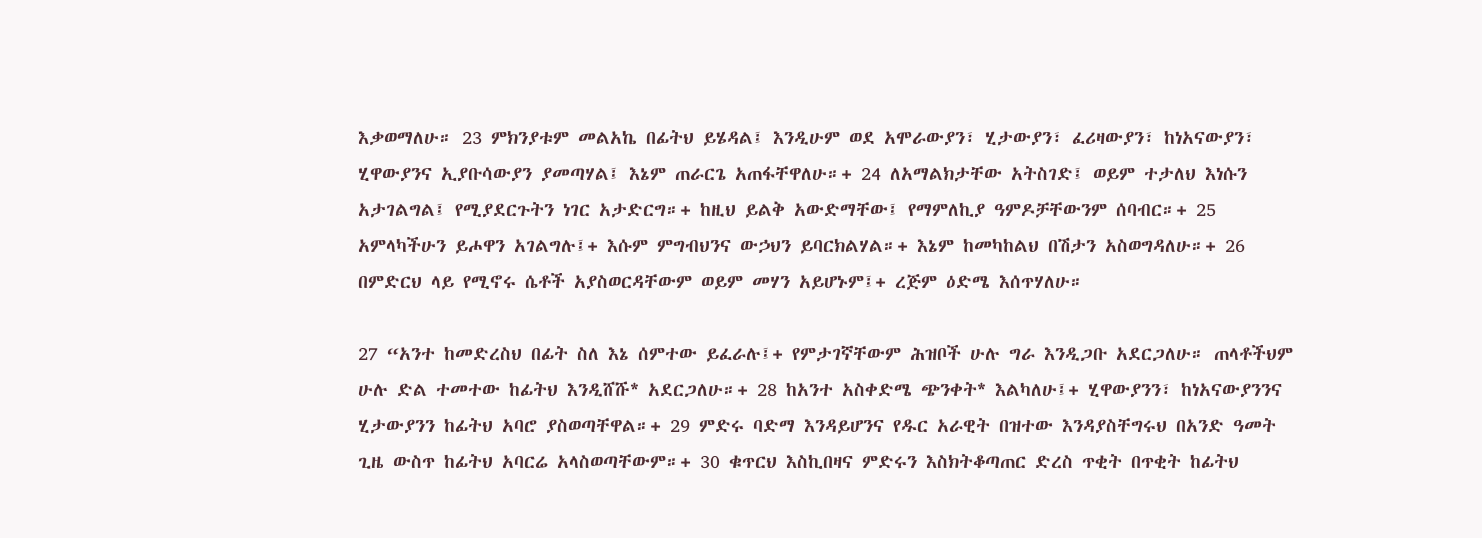እቃወማለሁ። 23 ምክንያቱም መልአኬ በፊትህ ይሄዳል፤ እንዲሁም ወደ አሞራውያን፣ ሂታውያን፣ ፈሪዛውያን፣ ከነአናውያን፣ ሂዋውያንና ኢያቡሳውያን ያመጣሃል፤ እኔም ጠራርጌ አጠፋቸዋለሁ።+ 24 ለአማልክታቸው አትስገድ፤ ወይም ተታለህ እነሱን አታገልግል፤ የሚያደርጉትን ነገር አታድርግ።+ ከዚህ ይልቅ አውድማቸው፤ የማምለኪያ ዓምዶቻቸውንም ሰባብር።+ 25 አምላካችሁን ይሖዋን አገልግሉ፤+ እሱም ምግብህንና ውኃህን ይባርክልሃል።+ እኔም ከመካከልህ በሽታን አስወግዳለሁ።+ 26 በምድርህ ላይ የሚኖሩ ሴቶች አያስወርዳቸውም ወይም መሃን አይሆኑም፤+ ረጅም ዕድሜ እሰጥሃለሁ።

27 “አንተ ከመድረስህ በፊት ስለ እኔ ሰምተው ይፈራሉ፤+ የምታገኛቸውም ሕዝቦች ሁሉ ግራ እንዲጋቡ አደርጋለሁ። ጠላቶችህም ሁሉ ድል ተመተው ከፊትህ እንዲሸሹ* አደርጋለሁ።+ 28 ከአንተ አስቀድሜ ጭንቀት* እልካለሁ፤+ ሂዋውያንን፣ ከነአናውያንንና ሂታውያንን ከፊትህ አባሮ ያስወጣቸዋል።+ 29 ምድሩ ባድማ እንዳይሆንና የዱር አራዊት በዝተው እንዳያስቸግሩህ በአንድ ዓመት ጊዜ ውስጥ ከፊትህ አባርሬ አላስወጣቸውም።+ 30 ቁጥርህ እስኪበዛና ምድሩን እስክትቆጣጠር ድረስ ጥቂት በጥቂት ከፊትህ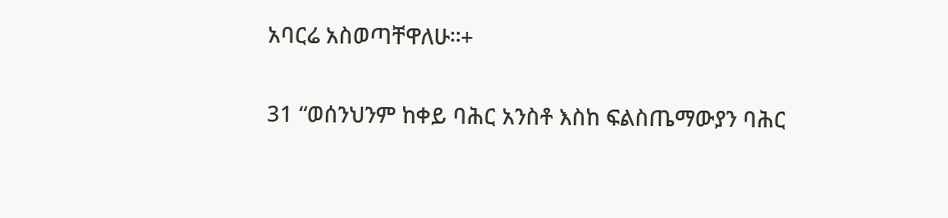አባርሬ አስወጣቸዋለሁ።+

31 “ወሰንህንም ከቀይ ባሕር አንስቶ እስከ ፍልስጤማውያን ባሕር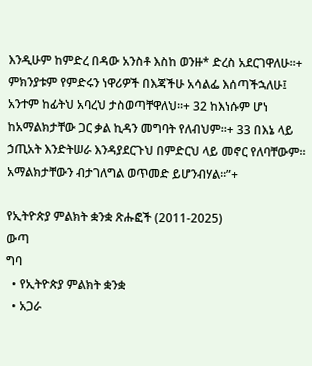እንዲሁም ከምድረ በዳው አንስቶ እስከ ወንዙ* ድረስ አደርገዋለሁ።+ ምክንያቱም የምድሩን ነዋሪዎች በእጃችሁ አሳልፌ እሰጣችኋለሁ፤ አንተም ከፊትህ አባረህ ታስወጣቸዋለህ።+ 32 ከእነሱም ሆነ ከአማልክታቸው ጋር ቃል ኪዳን መግባት የለብህም።+ 33 በእኔ ላይ ኃጢአት እንድትሠራ እንዳያደርጉህ በምድርህ ላይ መኖር የለባቸውም። አማልክታቸውን ብታገለግል ወጥመድ ይሆንብሃል።”+

የኢትዮጵያ ምልክት ቋንቋ ጽሑፎች (2011-2025)
ውጣ
ግባ
  • የኢትዮጵያ ምልክት ቋንቋ
  • አጋራ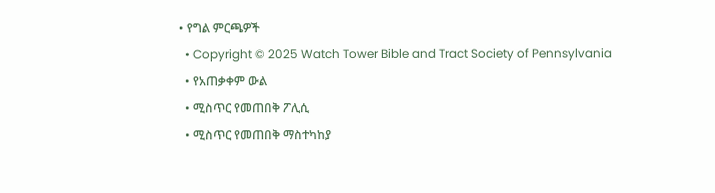• የግል ምርጫዎች
  • Copyright © 2025 Watch Tower Bible and Tract Society of Pennsylvania
  • የአጠቃቀም ውል
  • ሚስጥር የመጠበቅ ፖሊሲ
  • ሚስጥር የመጠበቅ ማስተካከያ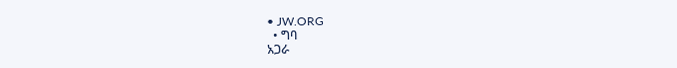• JW.ORG
  • ግባ
አጋራ